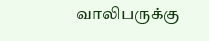வாலிபருக்கு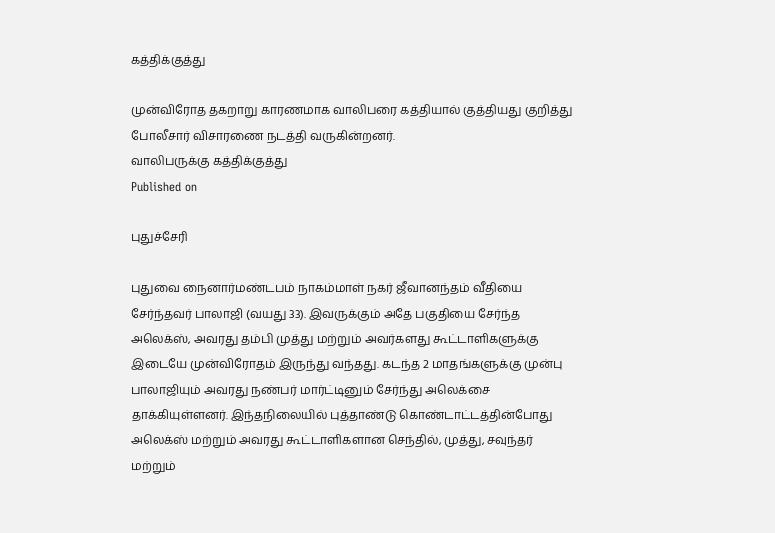கத்திக்குத்து

முன்விரோத தகறாறு காரணமாக வாலிபரை கத்தியால் குத்தியது குறித்து போலீசார் விசாரணை நடத்தி வருகின்றனர்.
வாலிபருக்கு கத்திக்குத்து
Published on

புதுச்சேரி

புதுவை நைனார்மண்டபம் நாகம்மாள் நகர் ஜீவானந்தம் வீதியை சேர்ந்தவர் பாலாஜி (வயது 33). இவருக்கும் அதே பகுதியை சேர்ந்த அலெக்ஸ், அவரது தம்பி முத்து மற்றும் அவர்களது கூட்டாளிகளுக்கு இடையே முன்விரோதம் இருந்து வந்தது. கடந்த 2 மாதங்களுக்கு முன்பு பாலாஜியும் அவரது நண்பர் மார்ட்டினும் சேர்ந்து அலெக்சை தாக்கியுள்ளனர். இந்தநிலையில் புத்தாண்டு கொண்டாட்டத்தின்போது அலெக்ஸ் மற்றும் அவரது கூட்டாளிகளான செந்தில், முத்து, சவுந்தர் மற்றும்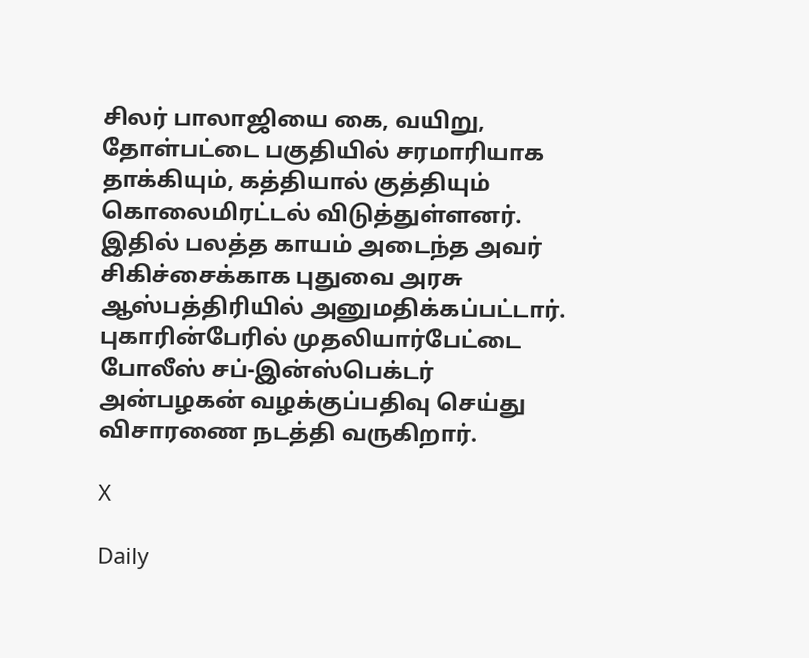சிலர் பாலாஜியை கை, வயிறு, தோள்பட்டை பகுதியில் சரமாரியாக தாக்கியும், கத்தியால் குத்தியும் கொலைமிரட்டல் விடுத்துள்ளனர். இதில் பலத்த காயம் அடைந்த அவர் சிகிச்சைக்காக புதுவை அரசு ஆஸ்பத்திரியில் அனுமதிக்கப்பட்டார். புகாரின்பேரில் முதலியார்பேட்டை போலீஸ் சப்-இன்ஸ்பெக்டர் அன்பழகன் வழக்குப்பதிவு செய்து விசாரணை நடத்தி வருகிறார்.

X

Daily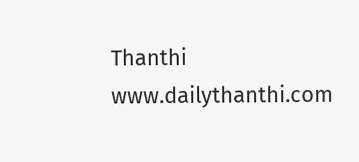Thanthi
www.dailythanthi.com